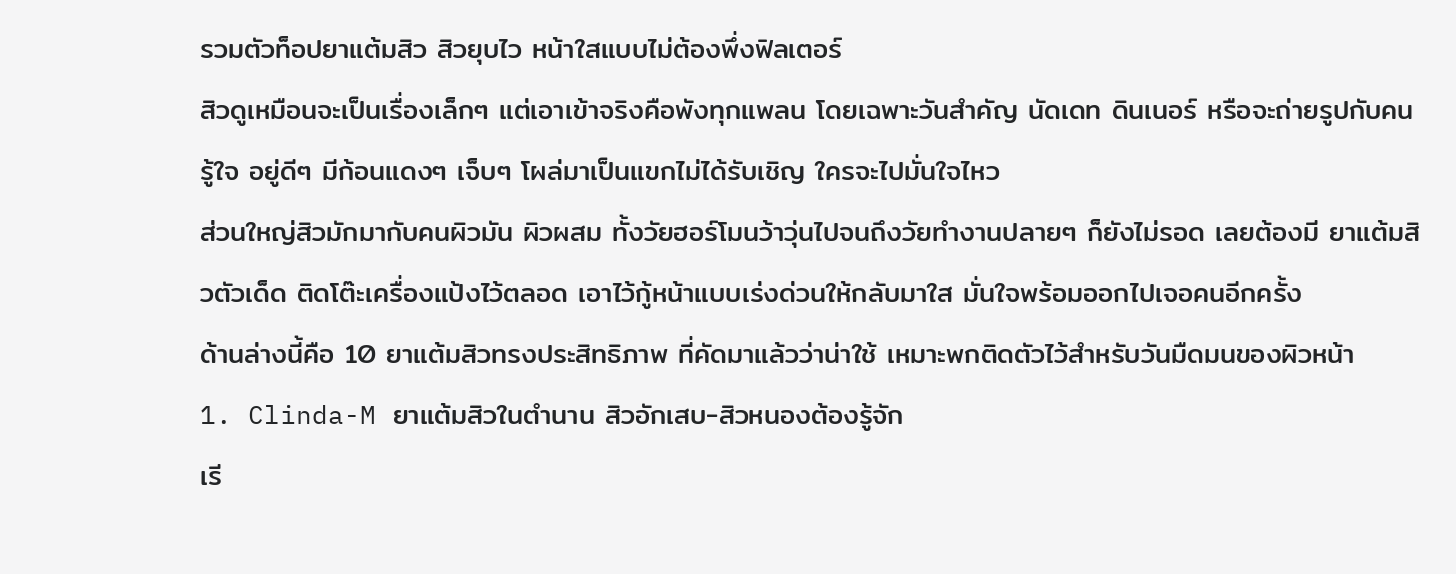รวมตัวท็อปยาแต้มสิว สิวยุบไว หน้าใสแบบไม่ต้องพึ่งฟิลเตอร์
สิวดูเหมือนจะเป็นเรื่องเล็กๆ แต่เอาเข้าจริงคือพังทุกแพลน โดยเฉพาะวันสำคัญ นัดเดท ดินเนอร์ หรือจะถ่ายรูปกับคนรู้ใจ อยู่ดีๆ มีก้อนแดงๆ เจ็บๆ โผล่มาเป็นแขกไม่ได้รับเชิญ ใครจะไปมั่นใจไหว
ส่วนใหญ่สิวมักมากับคนผิวมัน ผิวผสม ทั้งวัยฮอร์โมนว้าวุ่นไปจนถึงวัยทำงานปลายๆ ก็ยังไม่รอด เลยต้องมี ยาแต้มสิวตัวเด็ด ติดโต๊ะเครื่องแป้งไว้ตลอด เอาไว้กู้หน้าแบบเร่งด่วนให้กลับมาใส มั่นใจพร้อมออกไปเจอคนอีกครั้ง
ด้านล่างนี้คือ 10 ยาแต้มสิวทรงประสิทธิภาพ ที่คัดมาแล้วว่าน่าใช้ เหมาะพกติดตัวไว้สำหรับวันมืดมนของผิวหน้า
1. Clinda-M ยาแต้มสิวในตำนาน สิวอักเสบ-สิวหนองต้องรู้จัก
เรี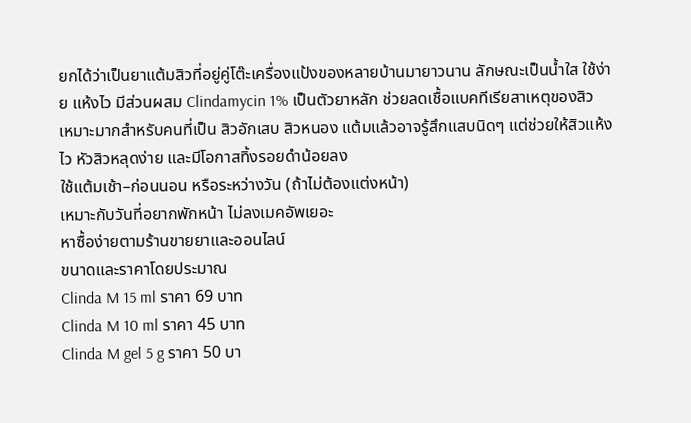ยกได้ว่าเป็นยาแต้มสิวที่อยู่คู่โต๊ะเครื่องแป้งของหลายบ้านมายาวนาน ลักษณะเป็นน้ำใส ใช้ง่าย แห้งไว มีส่วนผสม Clindamycin 1% เป็นตัวยาหลัก ช่วยลดเชื้อแบคทีเรียสาเหตุของสิว
เหมาะมากสำหรับคนที่เป็น สิวอักเสบ สิวหนอง แต้มแล้วอาจรู้สึกแสบนิดๆ แต่ช่วยให้สิวแห้งไว หัวสิวหลุดง่าย และมีโอกาสทิ้งรอยดำน้อยลง
ใช้แต้มเช้า–ก่อนนอน หรือระหว่างวัน (ถ้าไม่ต้องแต่งหน้า)
เหมาะกับวันที่อยากพักหน้า ไม่ลงเมคอัพเยอะ
หาซื้อง่ายตามร้านขายยาและออนไลน์
ขนาดและราคาโดยประมาณ
Clinda M 15 ml ราคา 69 บาท
Clinda M 10 ml ราคา 45 บาท
Clinda M gel 5 g ราคา 50 บา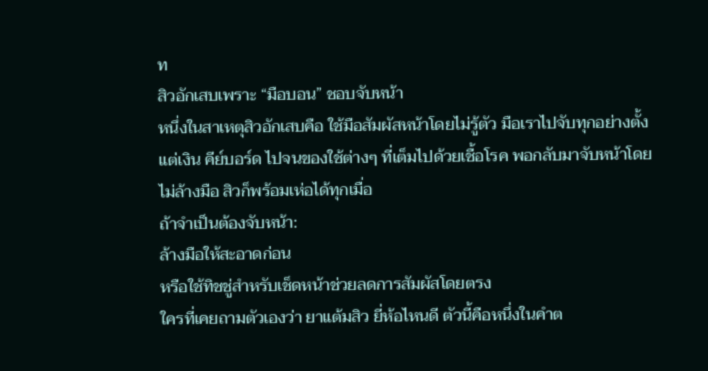ท
สิวอักเสบเพราะ “มือบอน” ชอบจับหน้า
หนึ่งในสาเหตุสิวอักเสบคือ ใช้มือสัมผัสหน้าโดยไม่รู้ตัว มือเราไปจับทุกอย่างตั้งแต่เงิน คีย์บอร์ด ไปจนของใช้ต่างๆ ที่เต็มไปด้วยเชื้อโรค พอกลับมาจับหน้าโดยไม่ล้างมือ สิวก็พร้อมเห่อได้ทุกเมื่อ
ถ้าจำเป็นต้องจับหน้า:
ล้างมือให้สะอาดก่อน
หรือใช้ทิชชู่สำหรับเช็ดหน้าช่วยลดการสัมผัสโดยตรง
ใครที่เคยถามตัวเองว่า ยาแต้มสิว ยี่ห้อไหนดี ตัวนี้คือหนึ่งในคำต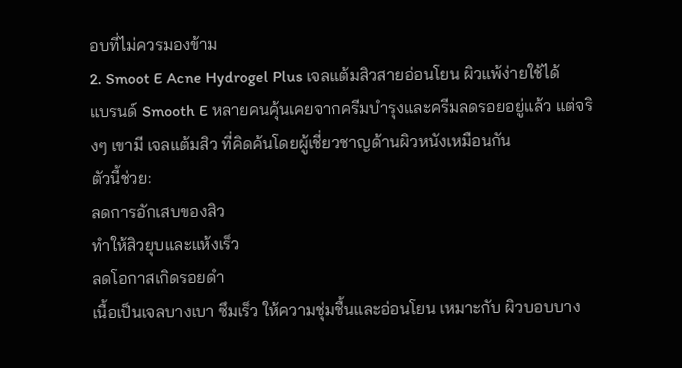อบที่ไม่ควรมองข้าม
2. Smoot E Acne Hydrogel Plus เจลแต้มสิวสายอ่อนโยน ผิวแพ้ง่ายใช้ได้
แบรนด์ Smooth E หลายคนคุ้นเคยจากครีมบำรุงและครีมลดรอยอยู่แล้ว แต่จริงๆ เขามี เจลแต้มสิว ที่คิดค้นโดยผู้เชี่ยวชาญด้านผิวหนังเหมือนกัน
ตัวนี้ช่วย:
ลดการอักเสบของสิว
ทำให้สิวยุบและแห้งเร็ว
ลดโอกาสเกิดรอยดำ
เนื้อเป็นเจลบางเบา ซึมเร็ว ให้ความชุ่มชื้นและอ่อนโยน เหมาะกับ ผิวบอบบาง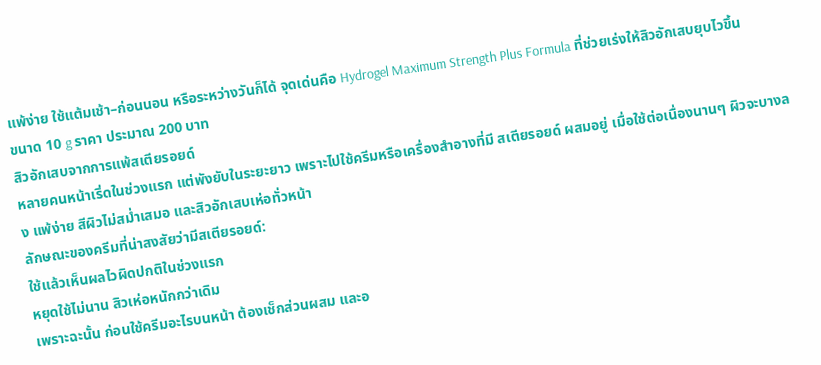แพ้ง่าย ใช้แต้มเช้า–ก่อนนอน หรือระหว่างวันก็ได้ จุดเด่นคือ Hydrogel Maximum Strength Plus Formula ที่ช่วยเร่งให้สิวอักเสบยุบไวขึ้น
ขนาด 10 g ราคา ประมาณ 200 บาท
สิวอักเสบจากการแพ้สเตียรอยด์
หลายคนหน้าเริ่ดในช่วงแรก แต่พังยับในระยะยาว เพราะไปใช้ครีมหรือเครื่องสำอางที่มี สเตียรอยด์ ผสมอยู่ เมื่อใช้ต่อเนื่องนานๆ ผิวจะบางลง แพ้ง่าย สีผิวไม่สม่ำเสมอ และสิวอักเสบเห่อทั่วหน้า
ลักษณะของครีมที่น่าสงสัยว่ามีสเตียรอยด์:
ใช้แล้วเห็นผลไวผิดปกติในช่วงแรก
หยุดใช้ไม่นาน สิวเห่อหนักกว่าเดิม
เพราะฉะนั้น ก่อนใช้ครีมอะไรบนหน้า ต้องเช็กส่วนผสม และอ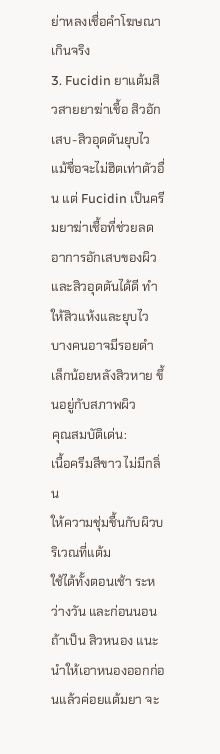ย่าหลงเชื่อคำโฆษณาเกินจริง
3. Fucidin ยาแต้มสิวสายยาฆ่าเชื้อ สิวอักเสบ-สิวอุดตันยุบไว
แม้ชื่อจะไม่ฮิตเท่าตัวอื่น แต่ Fucidin เป็นครีมยาฆ่าเชื้อที่ช่วยลดอาการอักเสบของผิวและสิวอุดตันได้ดี ทำให้สิวแห้งและยุบไว บางคนอาจมีรอยดำเล็กน้อยหลังสิวหาย ขึ้นอยู่กับสภาพผิว
คุณสมบัติเด่น:
เนื้อครีมสีขาว ไม่มีกลิ่น
ให้ความชุ่มชื้นกับผิวบริเวณที่แต้ม
ใช้ได้ทั้งตอนเช้า ระหว่างวัน และก่อนนอน
ถ้าเป็น สิวหนอง แนะนำให้เอาหนองออกก่อนแล้วค่อยแต้มยา จะ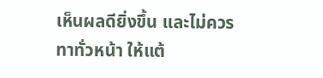เห็นผลดียิ่งขึ้น และไม่ควรทาทั่วหน้า ให้แต้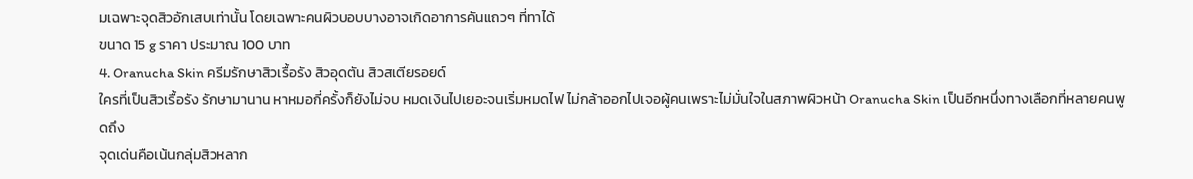มเฉพาะจุดสิวอักเสบเท่านั้น โดยเฉพาะคนผิวบอบบางอาจเกิดอาการคันแถวๆ ที่ทาได้
ขนาด 15 g ราคา ประมาณ 100 บาท
4. Oranucha Skin ครีมรักษาสิวเรื้อรัง สิวอุดตัน สิวสเตียรอยด์
ใครที่เป็นสิวเรื้อรัง รักษามานาน หาหมอกี่ครั้งก็ยังไม่จบ หมดเงินไปเยอะจนเริ่มหมดไฟ ไม่กล้าออกไปเจอผู้คนเพราะไม่มั่นใจในสภาพผิวหน้า Oranucha Skin เป็นอีกหนึ่งทางเลือกที่หลายคนพูดถึง
จุดเด่นคือเน้นกลุ่มสิวหลาก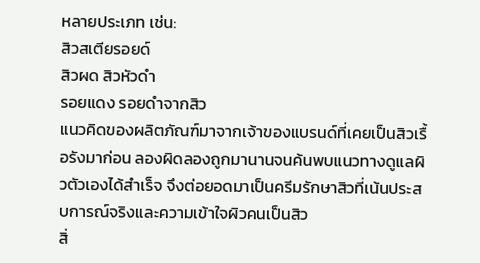หลายประเภท เช่น:
สิวสเตียรอยด์
สิวผด สิวหัวดำ
รอยแดง รอยดำจากสิว
แนวคิดของผลิตภัณฑ์มาจากเจ้าของแบรนด์ที่เคยเป็นสิวเรื้อรังมาก่อน ลองผิดลองถูกมานานจนค้นพบแนวทางดูแลผิวตัวเองได้สำเร็จ จึงต่อยอดมาเป็นครีมรักษาสิวที่เน้นประสบการณ์จริงและความเข้าใจผิวคนเป็นสิว
สิ่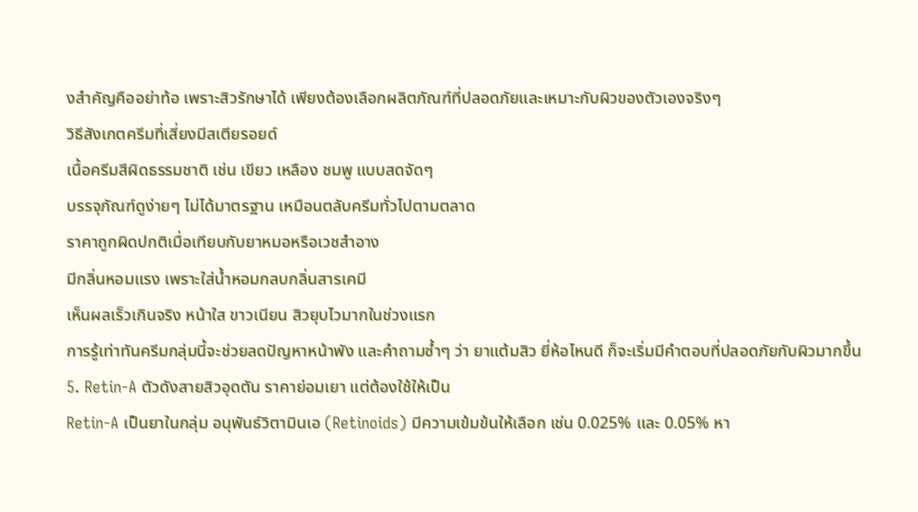งสำคัญคืออย่าท้อ เพราะสิวรักษาได้ เพียงต้องเลือกผลิตภัณฑ์ที่ปลอดภัยและเหมาะกับผิวของตัวเองจริงๆ
วิธีสังเกตครีมที่เสี่ยงมีสเตียรอยด์
เนื้อครีมสีผิดธรรมชาติ เช่น เขียว เหลือง ชมพู แบบสดจัดๆ
บรรจุภัณฑ์ดูง่ายๆ ไม่ได้มาตรฐาน เหมือนตลับครีมทั่วไปตามตลาด
ราคาถูกผิดปกติเมื่อเทียบกับยาหมอหรือเวชสำอาง
มีกลิ่นหอมแรง เพราะใส่น้ำหอมกลบกลิ่นสารเคมี
เห็นผลเร็วเกินจริง หน้าใส ขาวเนียน สิวยุบไวมากในช่วงแรก
การรู้เท่าทันครีมกลุ่มนี้จะช่วยลดปัญหาหน้าพัง และคำถามซ้ำๆ ว่า ยาแต้มสิว ยี่ห้อไหนดี ก็จะเริ่มมีคำตอบที่ปลอดภัยกับผิวมากขึ้น
5. Retin-A ตัวดังสายสิวอุดตัน ราคาย่อมเยา แต่ต้องใช้ให้เป็น
Retin-A เป็นยาในกลุ่ม อนุพันธ์วิตามินเอ (Retinoids) มีความเข้มข้นให้เลือก เช่น 0.025% และ 0.05% หา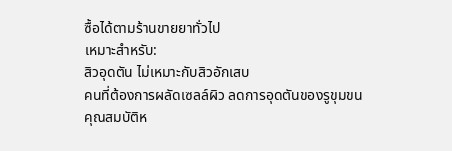ซื้อได้ตามร้านขายยาทั่วไป
เหมาะสำหรับ:
สิวอุดตัน ไม่เหมาะกับสิวอักเสบ
คนที่ต้องการผลัดเซลล์ผิว ลดการอุดตันของรูขุมขน
คุณสมบัติห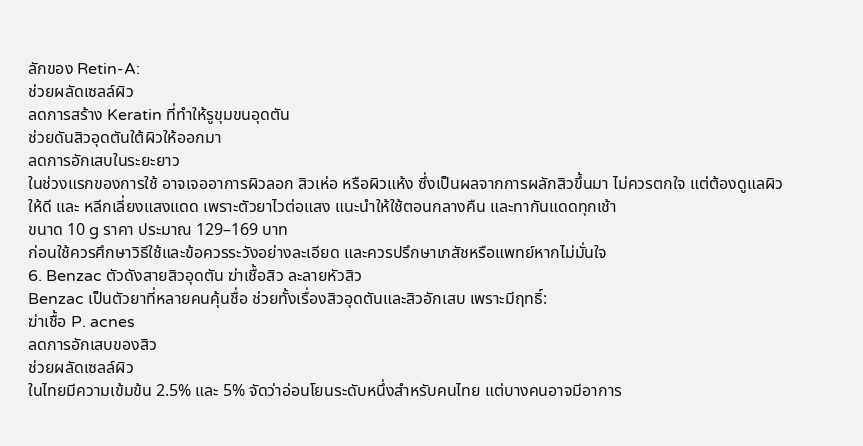ลักของ Retin-A:
ช่วยผลัดเซลล์ผิว
ลดการสร้าง Keratin ที่ทำให้รูขุมขนอุดตัน
ช่วยดันสิวอุดตันใต้ผิวให้ออกมา
ลดการอักเสบในระยะยาว
ในช่วงแรกของการใช้ อาจเจออาการผิวลอก สิวเห่อ หรือผิวแห้ง ซึ่งเป็นผลจากการผลักสิวขึ้นมา ไม่ควรตกใจ แต่ต้องดูแลผิวให้ดี และ หลีกเลี่ยงแสงแดด เพราะตัวยาไวต่อแสง แนะนำให้ใช้ตอนกลางคืน และทากันแดดทุกเช้า
ขนาด 10 g ราคา ประมาณ 129–169 บาท
ก่อนใช้ควรศึกษาวิธีใช้และข้อควรระวังอย่างละเอียด และควรปรึกษาเภสัชหรือแพทย์หากไม่มั่นใจ
6. Benzac ตัวดังสายสิวอุดตัน ฆ่าเชื้อสิว ละลายหัวสิว
Benzac เป็นตัวยาที่หลายคนคุ้นชื่อ ช่วยทั้งเรื่องสิวอุดตันและสิวอักเสบ เพราะมีฤทธิ์:
ฆ่าเชื้อ P. acnes
ลดการอักเสบของสิว
ช่วยผลัดเซลล์ผิว
ในไทยมีความเข้มข้น 2.5% และ 5% จัดว่าอ่อนโยนระดับหนึ่งสำหรับคนไทย แต่บางคนอาจมีอาการ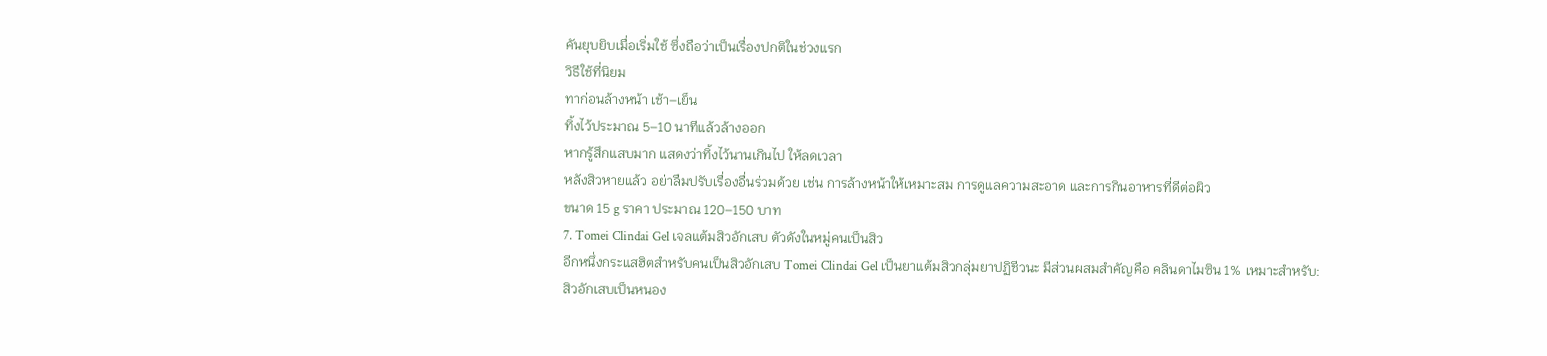คันยุบยิบเมื่อเริ่มใช้ ซึ่งถือว่าเป็นเรื่องปกติในช่วงแรก
วิธีใช้ที่นิยม
ทาก่อนล้างหน้า เช้า–เย็น
ทิ้งไว้ประมาณ 5–10 นาทีแล้วล้างออก
หากรู้สึกแสบมาก แสดงว่าทิ้งไว้นานเกินไป ให้ลดเวลา
หลังสิวหายแล้ว อย่าลืมปรับเรื่องอื่นร่วมด้วย เช่น การล้างหน้าให้เหมาะสม การดูแลความสะอาด และการกินอาหารที่ดีต่อผิว
ขนาด 15 g ราคา ประมาณ 120–150 บาท
7. Tomei Clindai Gel เจลแต้มสิวอักเสบ ตัวดังในหมู่คนเป็นสิว
อีกหนึ่งกระแสฮิตสำหรับคนเป็นสิวอักเสบ Tomei Clindai Gel เป็นยาแต้มสิวกลุ่มยาปฏิชีวนะ มีส่วนผสมสำคัญคือ คลินดาไมซิน 1% เหมาะสำหรับ:
สิวอักเสบเป็นหนอง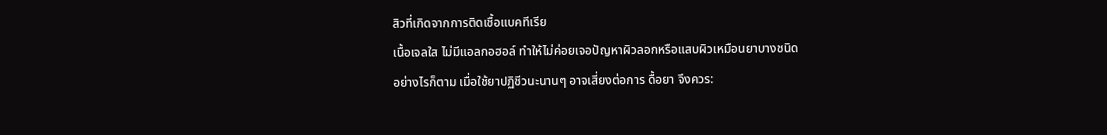สิวที่เกิดจากการติดเชื้อแบคทีเรีย
เนื้อเจลใส ไม่มีแอลกอฮอล์ ทำให้ไม่ค่อยเจอปัญหาผิวลอกหรือแสบผิวเหมือนยาบางชนิด
อย่างไรก็ตาม เมื่อใช้ยาปฏิชีวนะนานๆ อาจเสี่ยงต่อการ ดื้อยา จึงควร: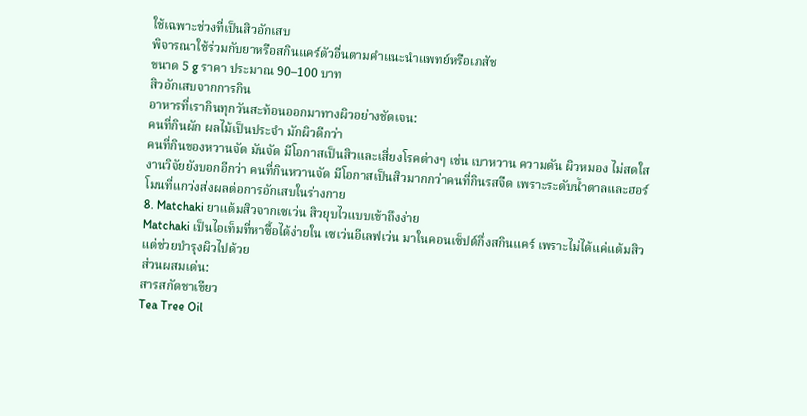ใช้เฉพาะช่วงที่เป็นสิวอักเสบ
พิจารณาใช้ร่วมกับยาหรือสกินแคร์ตัวอื่นตามคำแนะนำแพทย์หรือเภสัช
ขนาด 5 g ราคา ประมาณ 90–100 บาท
สิวอักเสบจากการกิน
อาหารที่เรากินทุกวันสะท้อนออกมาทางผิวอย่างชัดเจน:
คนที่กินผัก ผลไม้เป็นประจำ มักผิวดีกว่า
คนที่กินของหวานจัด มันจัด มีโอกาสเป็นสิวและเสี่ยงโรคต่างๆ เช่น เบาหวาน ความดัน ผิวหมอง ไม่สดใส
งานวิจัยยังบอกอีกว่า คนที่กินหวานจัด มีโอกาสเป็นสิวมากกว่าคนที่กินรสจืด เพราะระดับน้ำตาลและฮอร์โมนที่แกว่งส่งผลต่อการอักเสบในร่างกาย
8. Matchaki ยาแต้มสิวจากเซเว่น สิวยุบไวแบบเข้าถึงง่าย
Matchaki เป็นไอเท็มที่หาซื้อได้ง่ายใน เซเว่นอีเลฟเว่น มาในคอนเซ็ปต์กึ่งสกินแคร์ เพราะไม่ได้แค่แต้มสิว แต่ช่วยบำรุงผิวไปด้วย
ส่วนผสมเด่น:
สารสกัดชาเขียว
Tea Tree Oil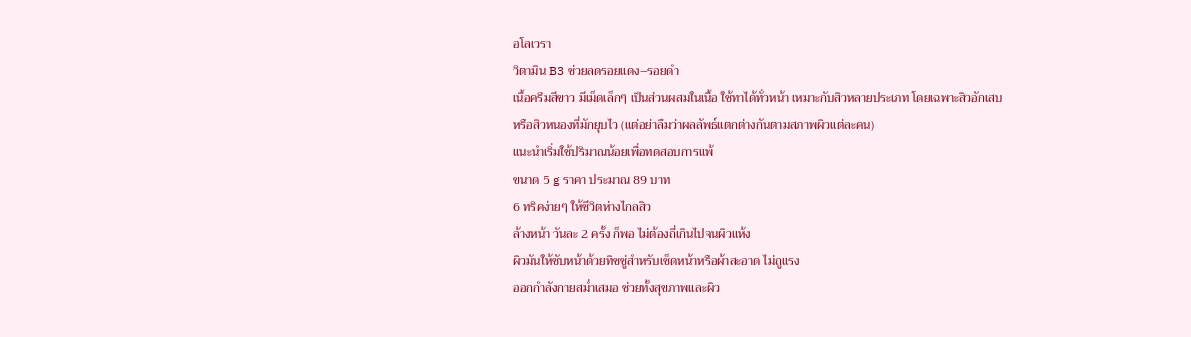อโลเวรา
วิตามิน B3 ช่วยลดรอยแดง–รอยดำ
เนื้อครีมสีขาว มีเม็ดเล็กๆ เป็นส่วนผสมในเนื้อ ใช้ทาได้ทั่วหน้า เหมาะกับสิวหลายประเภท โดยเฉพาะสิวอักเสบหรือสิวหนองที่มักยุบไว (แต่อย่าลืมว่าผลลัพธ์แตกต่างกันตามสภาพผิวแต่ละคน)
แนะนำเริ่มใช้ปริมาณน้อยเพื่อทดสอบการแพ้
ขนาด 5 g ราคา ประมาณ 89 บาท
6 ทริคง่ายๆ ให้ชีวิตห่างไกลสิว
ล้างหน้า วันละ 2 ครั้ง ก็พอ ไม่ต้องถี่เกินไปจนผิวแห้ง
ผิวมันให้ซับหน้าด้วยทิชชู่สำหรับเช็ดหน้าหรือผ้าสะอาด ไม่ถูแรง
ออกกำลังกายสม่ำเสมอ ช่วยทั้งสุขภาพและผิว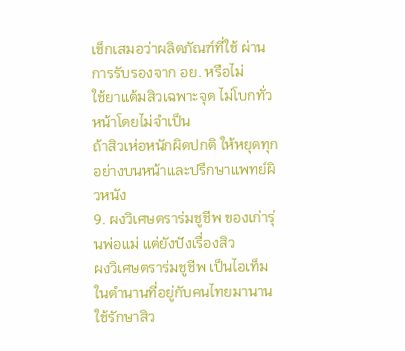เช็กเสมอว่าผลิตภัณฑ์ที่ใช้ ผ่านการรับรองจาก อย. หรือไม่
ใช้ยาแต้มสิวเฉพาะจุด ไม่โบกทั่วหน้าโดยไม่จำเป็น
ถ้าสิวเห่อหนักผิดปกติ ให้หยุดทุกอย่างบนหน้าและปรึกษาแพทย์ผิวหนัง
9. ผงวิเศษตราร่มชูชีพ ของเก่ารุ่นพ่อแม่ แต่ยังปังเรื่องสิว
ผงวิเศษตราร่มชูชีพ เป็นไอเท็มในตำนานที่อยู่กับคนไทยมานาน ใช้รักษาสิว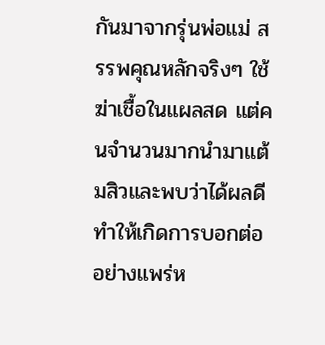กันมาจากรุ่นพ่อแม่ สรรพคุณหลักจริงๆ ใช้ฆ่าเชื้อในแผลสด แต่คนจำนวนมากนำมาแต้มสิวและพบว่าได้ผลดี ทำให้เกิดการบอกต่ออย่างแพร่ห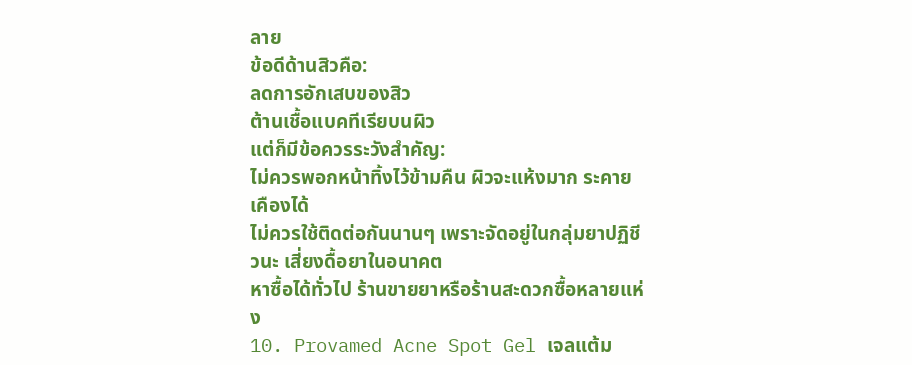ลาย
ข้อดีด้านสิวคือ:
ลดการอักเสบของสิว
ต้านเชื้อแบคทีเรียบนผิว
แต่ก็มีข้อควรระวังสำคัญ:
ไม่ควรพอกหน้าทิ้งไว้ข้ามคืน ผิวจะแห้งมาก ระคายเคืองได้
ไม่ควรใช้ติดต่อกันนานๆ เพราะจัดอยู่ในกลุ่มยาปฏิชีวนะ เสี่ยงดื้อยาในอนาคต
หาซื้อได้ทั่วไป ร้านขายยาหรือร้านสะดวกซื้อหลายแห่ง
10. Provamed Acne Spot Gel เจลแต้ม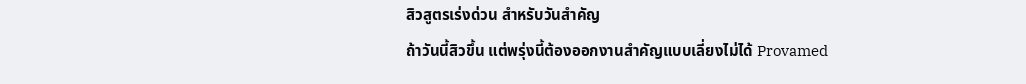สิวสูตรเร่งด่วน สำหรับวันสำคัญ
ถ้าวันนี้สิวขึ้น แต่พรุ่งนี้ต้องออกงานสำคัญแบบเลี่ยงไม่ได้ Provamed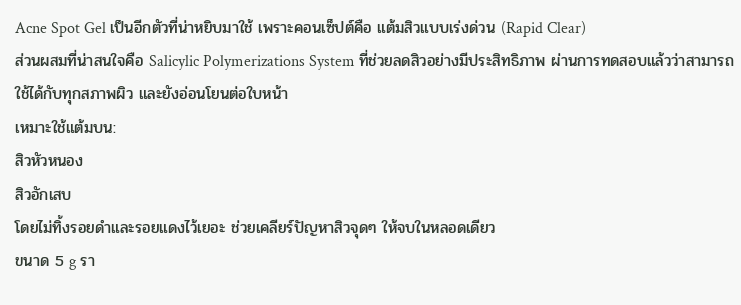Acne Spot Gel เป็นอีกตัวที่น่าหยิบมาใช้ เพราะคอนเซ็ปต์คือ แต้มสิวแบบเร่งด่วน (Rapid Clear)
ส่วนผสมที่น่าสนใจคือ Salicylic Polymerizations System ที่ช่วยลดสิวอย่างมีประสิทธิภาพ ผ่านการทดสอบแล้วว่าสามารถใช้ได้กับทุกสภาพผิว และยังอ่อนโยนต่อใบหน้า
เหมาะใช้แต้มบน:
สิวหัวหนอง
สิวอักเสบ
โดยไม่ทิ้งรอยดำและรอยแดงไว้เยอะ ช่วยเคลียร์ปัญหาสิวจุดๆ ให้จบในหลอดเดียว
ขนาด 5 g รา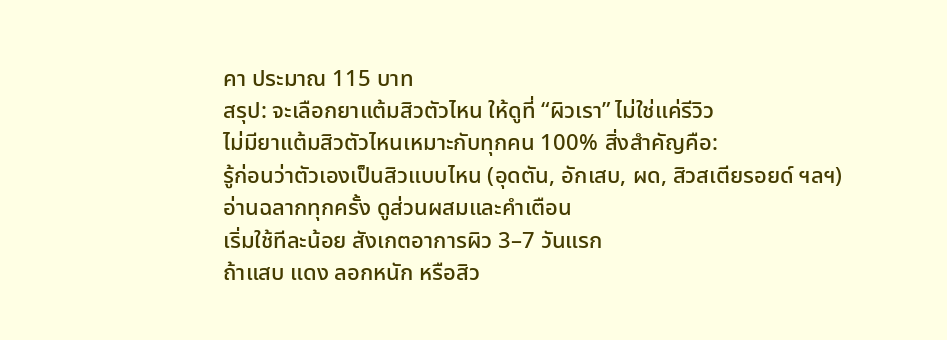คา ประมาณ 115 บาท
สรุป: จะเลือกยาแต้มสิวตัวไหน ให้ดูที่ “ผิวเรา” ไม่ใช่แค่รีวิว
ไม่มียาแต้มสิวตัวไหนเหมาะกับทุกคน 100% สิ่งสำคัญคือ:
รู้ก่อนว่าตัวเองเป็นสิวแบบไหน (อุดตัน, อักเสบ, ผด, สิวสเตียรอยด์ ฯลฯ)
อ่านฉลากทุกครั้ง ดูส่วนผสมและคำเตือน
เริ่มใช้ทีละน้อย สังเกตอาการผิว 3–7 วันแรก
ถ้าแสบ แดง ลอกหนัก หรือสิว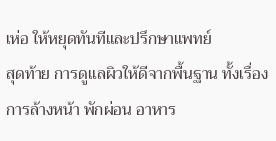เห่อ ให้หยุดทันทีและปรึกษาแพทย์
สุดท้าย การดูแลผิวให้ดีจากพื้นฐาน ทั้งเรื่องการล้างหน้า พักผ่อน อาหาร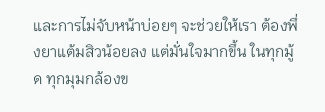และการไม่จับหน้าบ่อยๆ จะช่วยให้เรา ต้องพึ่งยาแต้มสิวน้อยลง แต่มั่นใจมากขึ้น ในทุกมู้ด ทุกมุมกล้องข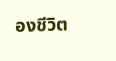องชีวิต